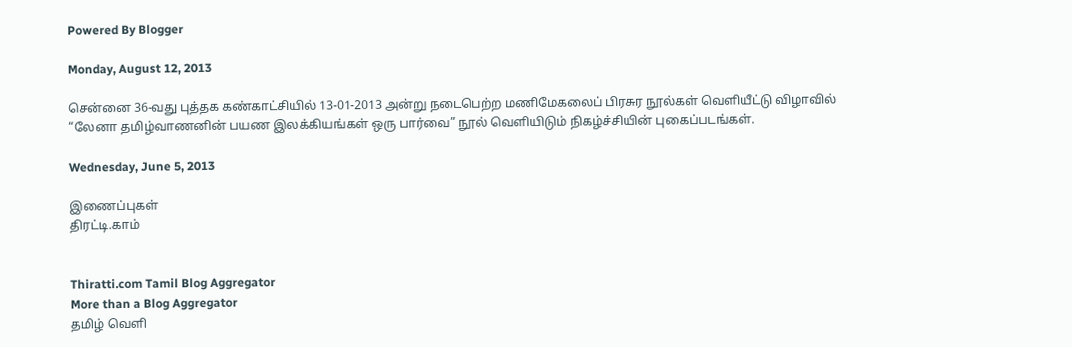Powered By Blogger

Monday, August 12, 2013

சென்னை 36-வது புத்தக கண்காட்சியில் 13-01-2013 அன்று நடைபெற்ற மணிமேகலைப் பிரசுர நூல்கள் வெளியீட்டு விழாவில் “லேனா தமிழ்வாணனின் பயண இலக்கியங்கள் ஒரு பார்வை” நூல் வெளியிடும் நிகழ்ச்சியின் புகைப்படங்கள்.

Wednesday, June 5, 2013

இணைப்புகள்
திரட்டி.காம்


Thiratti.com Tamil Blog Aggregator
More than a Blog Aggregator
தமிழ் வெளி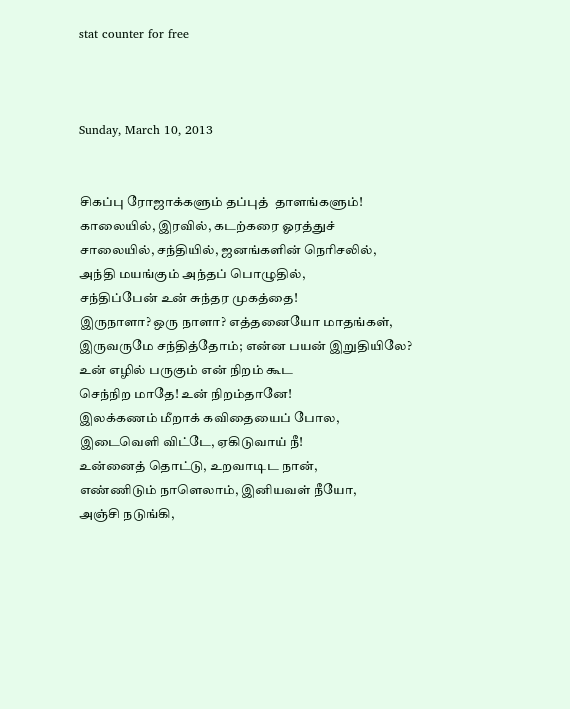stat counter for free



Sunday, March 10, 2013


சிகப்பு ரோஜாக்களும் தப்புத்  தாளங்களும்!
காலையில், இரவில், கடற்கரை ஓரத்துச்
சாலையில், சந்தியில், ஜனங்களின் நெரிசலில்,
அந்தி மயங்கும் அந்தப் பொழுதில்,
சந்திப்பேன் உன் சுந்தர முகத்தை!
இருநாளா? ஒரு நாளா? எத்தனையோ மாதங்கள்,
இருவருமே சந்தித்தோம்; என்ன பயன் இறுதியிலே?
உன் எழில் பருகும் என் நிறம் கூட
செந்நிற மாதே! உன் நிறம்தானே!
இலக்கணம் மீறாக் கவிதையைப் போல,
இடைவெளி விட்டே, ஏகிடுவாய் நீ!
உன்னைத் தொட்டு, உறவாடிட நான்,
எண்ணிடும் நாளெலாம், இனியவள் நீயோ,
அஞ்சி நடுங்கி,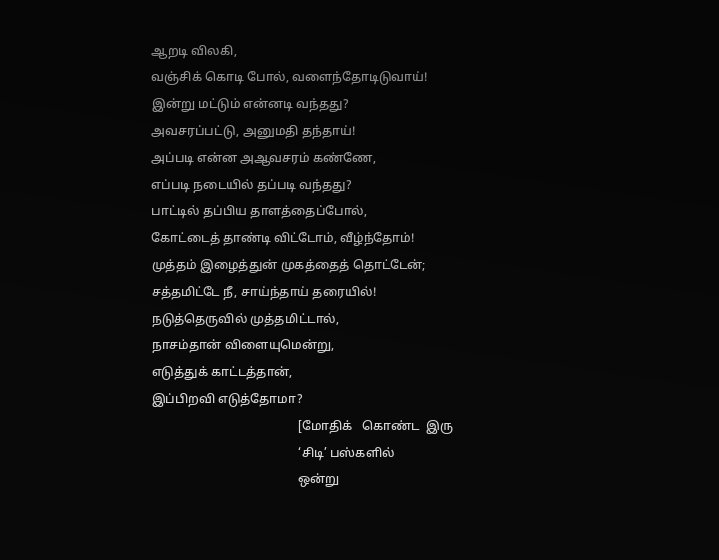ஆறடி விலகி,
வஞ்சிக் கொடி போல், வளைந்தோடிடுவாய்!
இன்று மட்டும் என்னடி வந்தது?
அவசரப்பட்டு, அனுமதி தந்தாய்!
அப்படி என்ன அஆவசரம் கண்ணே,
எப்படி நடையில் தப்படி வந்தது?
பாட்டில் தப்பிய தாளத்தைப்போல்,
கோட்டைத் தாண்டி விட்டோம், வீழ்ந்தோம்!
முத்தம் இழைத்துன் முகத்தைத் தொட்டேன்;
சத்தமிட்டே நீ, சாய்ந்தாய் தரையில்!
நடுத்தெருவில் முத்தமிட்டால்,
நாசம்தான் விளையுமென்று,
எடுத்துக் காட்டத்தான்,
இப்பிறவி எடுத்தோமா?
                                               [மோதிக்   கொண்ட  இரு
                                               ‘சிடி’ பஸ்களில்
                                               ஒன்று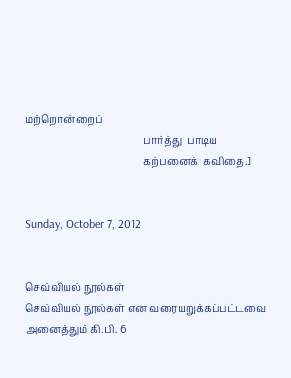மற்றொன்றைப்
                                               பார்த்து  பாடிய
                                               கற்பனைக்  கவிதை.]


Sunday, October 7, 2012


செவ்வியல் நூல்கள்
செவ்வியல் நூல்கள் என வரையறுக்கப்பட்டவை அனைத்தும் கி.பி. 6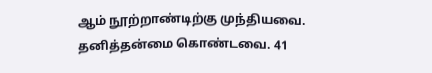ஆம் நூற்றாண்டிற்கு முந்தியவை. தனித்தன்மை கொண்டவை. 41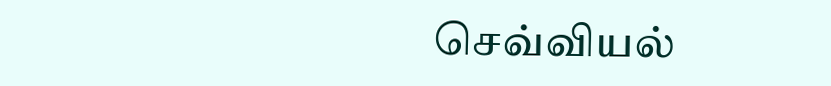செவ்வியல்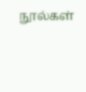நூல்கள்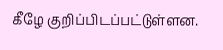கீழே குறிப்பிடப்பட்டுள்ளன.